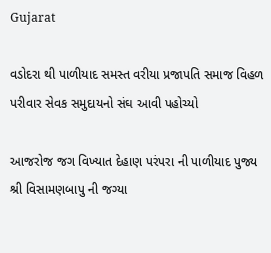Gujarat

વડોદરા થી પાળીયાદ સમસ્ત વરીયા પ્રજાપતિ સમાજ વિહળ પરીવાર સેવક સમુદાયનો સંઘ આવી પહોચ્યો

આજરોજ જગ વિખ્યાત દેહાણ પરંપરા ની પાળીયાદ પુજ્ય શ્રી વિસામણબાપુ ની જગ્યા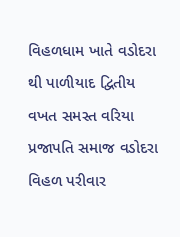વિહળધામ ખાતે વડોદરા થી પાળીયાદ દ્વિતીય વખત સમસ્ત વરિયા પ્રજાપતિ સમાજ વડોદરા વિહળ પરીવાર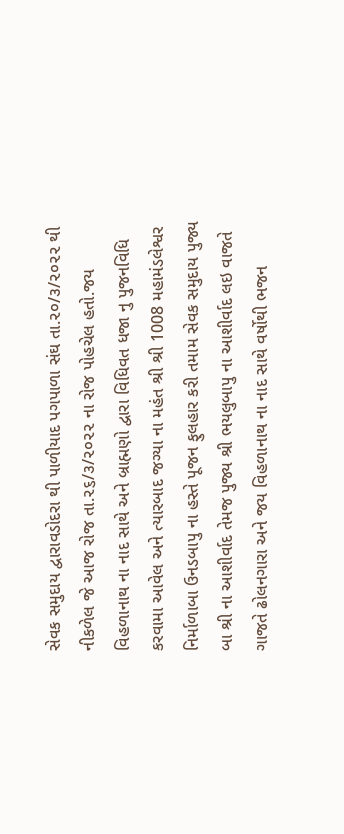સેવક સમુદાય દ્વારાવડોદરા થી પાળીયાદ પગપાળા સંઘ તા.૨૦/૩/૨૦૨૨ થી નીકળેલ જે આજ રોજ તા.૨૬/૩/૨૦૨૨ ના રોજ પોહચેલ હતો.જય વિહળાનાથ ના નાદ સાથે અને બ્રાહ્મણો દ્વારા વિધિવત ધજા નુ પુજનવિધિ કરવામા આવેલ અને ત્યારબાદ જગ્યા ના મહંત શ્રી શ્રી 1008 મહામંડલેશ્વર નિર્માળાબા ઉનડબાપુ ના હસ્તે પૂજન ફુલહાર કરી તમામ સેવક સમુદાય પુજ્ય બા શ્રી ના આશીર્વાદ તેમજ પુજ્ય શ્રી ભયલુબાપુ ના આશીર્વાદ લઇ વાજતે ગાજતે ઢોલનગારા અને જય વિહળાનાથ ના નાદ સાથે વર્ષોથી ભજન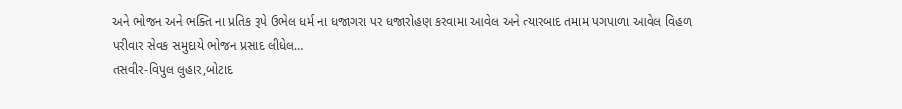અને ભોજન અને ભક્તિ ના પ્રતિક રૂપે ઉભેલ ધર્મ ના ધજાગરા પર ધજારોહણ કરવામા આવેલ અને ત્યારબાદ તમામ પગપાળા આવેલ વિહળ પરીવાર સેવક સમુદાયે ભોજન પ્રસાદ લીધેલ…
તસવીર-વિપુલ લુહાર,બોટાદ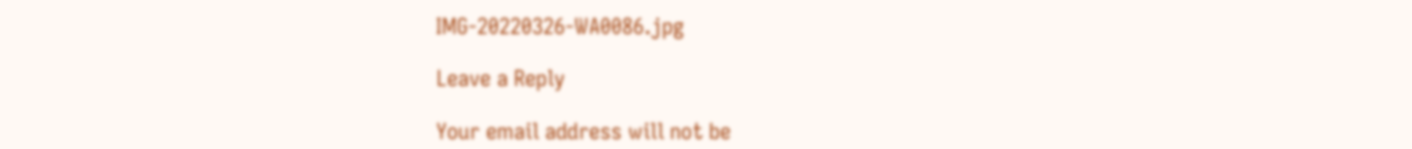IMG-20220326-WA0086.jpg

Leave a Reply

Your email address will not be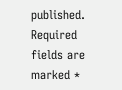published. Required fields are marked *